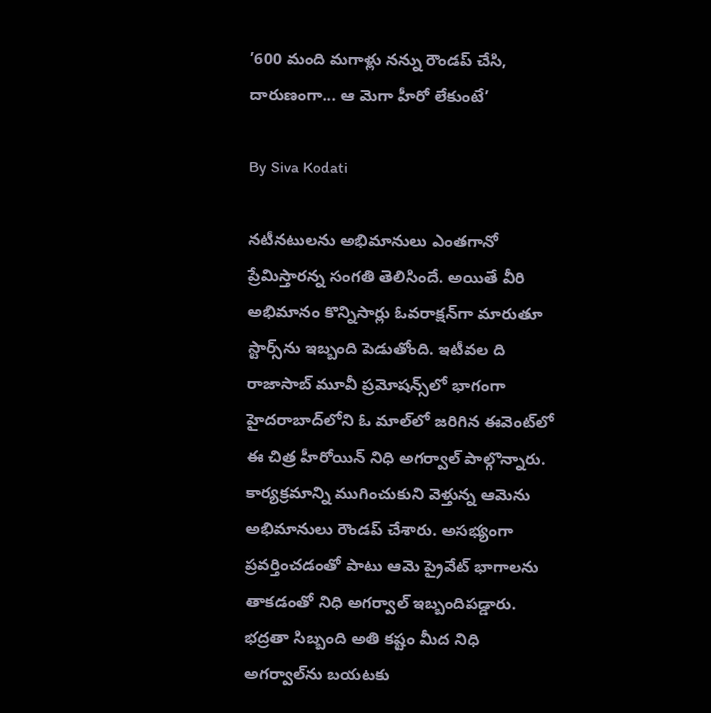’600 మంది మగాళ్లు నన్ను రౌండప్ చేసి, దారుణంగా... ఆ మెగా హీరో లేకుంటే’

By Siva Kodati

నటీనటులను అభిమానులు ఎంతగానో ప్రేమిస్తారన్న సంగతి తెలిసిందే. అయితే వీరి అభిమానం కొన్నిసార్లు ఓవరాక్షన్‌గా మారుతూ స్టార్స్‌ను ఇబ్బంది పెడుతోంది. ఇటీవల ది రాజాసాబ్ మూవీ ప్రమోషన్స్‌లో భాగంగా హైదరాబాద్‌లోని ఓ మాల్‌లో జరిగిన ఈవెంట్‌లో ఈ చిత్ర హీరోయిన్ నిధి అగర్వాల్ పాల్గొన్నారు. కార్యక్రమాన్ని ముగించుకుని వెళ్తున్న ఆమెను అభిమానులు రౌండప్ చేశారు. అసభ్యంగా ప్రవర్తించడంతో పాటు ఆమె ప్రైవేట్ భాగాలను తాకడంతో నిధి అగర్వాల్ ఇబ్బందిపడ్డారు. భద్రతా సిబ్బంది అతి కష్టం మీద నిధి అగర్వాల్‌ను బయటకు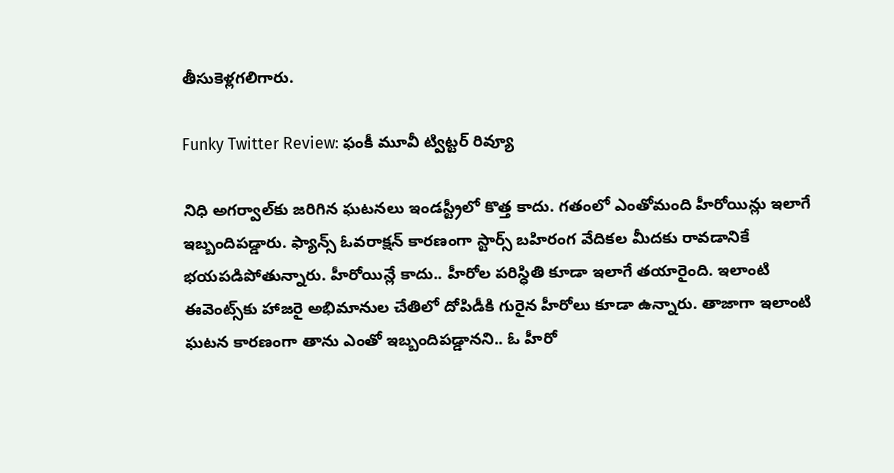తీసుకెళ్లగలిగారు.

Funky Twitter Review: ఫంకీ మూవీ ట్విట్టర్ రివ్యూ

నిధి అగర్వాల్‌కు జరిగిన ఘటనలు ఇండస్ట్రీలో కొత్త కాదు. గతంలో ఎంతోమంది హీరోయిన్లు ఇలాగే ఇబ్బందిపడ్డారు. ఫ్యాన్స్ ఓవరాక్షన్ కారణంగా స్టార్స్ బహిరంగ వేదికల మీదకు రావడానికే భయపడిపోతున్నారు. హీరోయిన్లే కాదు.. హీరోల పరిస్ధితి కూడా ఇలాగే తయారైంది. ఇలాంటి ఈవెంట్స్‌కు హాజరై అభిమానుల చేతిలో దోపిడీకి గురైన హీరోలు కూడా ఉన్నారు. తాజాగా ఇలాంటి ఘటన కారణంగా తాను ఎంతో ఇబ్బందిపడ్డానని.. ఓ హీరో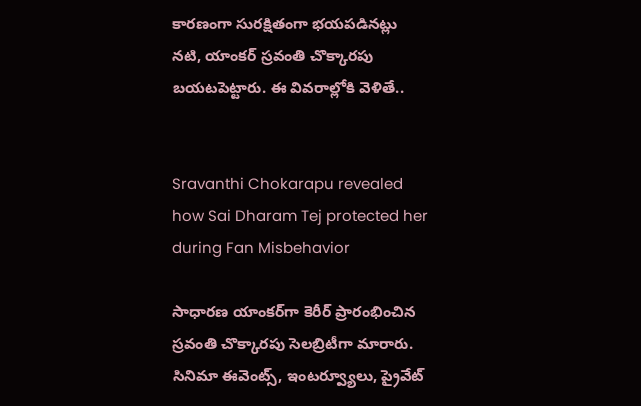కారణంగా సురక్షితంగా భయపడినట్లు నటి, యాంకర్ స్రవంతి చొక్కారపు బయటపెట్టారు. ఈ వివరాల్లోకి వెళితే..


Sravanthi Chokarapu revealed how Sai Dharam Tej protected her during Fan Misbehavior

సాధారణ యాంకర్‌గా కెరీర్ ప్రారంభించిన స్రవంతి చొక్కారపు సెలబ్రిటీగా మారారు. సినిమా ఈవెంట్స్, ఇంటర్వ్యూలు, ప్రైవేట్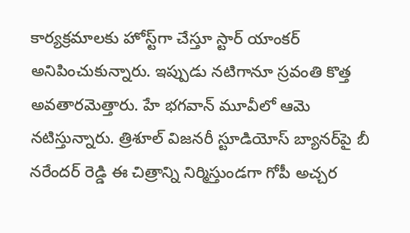కార్యక్రమాలకు హోస్ట్‌గా చేస్తూ స్టార్ యాంకర్ అనిపించుకున్నారు. ఇప్పుడు నటిగానూ స్రవంతి కొత్త అవతారమెత్తారు. హే భగవాన్ మూవీలో ఆమె నటిస్తున్నారు. త్రిశూల్ విజనరీ స్టూడియోస్ బ్యానర్‌పై బీ నరేందర్ రెడ్డి ఈ చిత్రాన్ని నిర్మిస్తుండగా గోపీ అచ్చర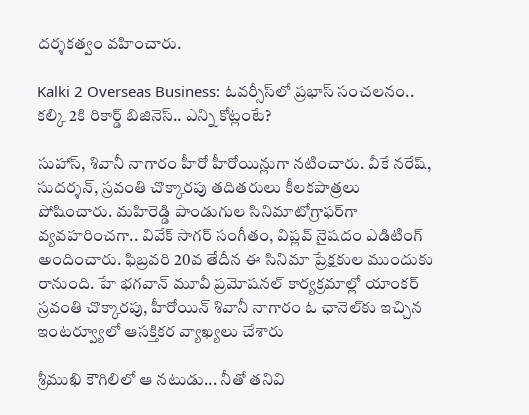దర్శకత్వం వహించారు.

Kalki 2 Overseas Business: ఓవర్సీస్‌లో ప్రభాస్ సంచలనం.. కల్కి 2కి రికార్డ్ బిజినెస్.. ఎన్ని కోట్లంటే?

సుహాస్, శివానీ నాగారం హీరో హీరోయిన్లుగా నటించారు. వీకే నరేష్, సుదర్శన్, స్రవంతి చొక్కారపు తదితరులు కీలకపాత్రలు పోషించారు. మహిరెడ్డి పాండుగుల సినిమాటోగ్రాఫర్‌గా వ్యవహరించగా.. వివేక్ సాగర్ సంగీతం, విప్లవ్ నైషదం ఎడిటింగ్ అందించారు. ఫిబ్రవరి 20వ తేదీన ఈ సినిమా ప్రేక్షకుల ముందుకు రానుంది. హే భగవాన్ మూవీ ప్రమోషనల్ కార్యక్రమాల్లో యాంకర్ స్రవంతి చొక్కారపు, హీరోయిన్ శివానీ నాగారం ఓ ఛానెల్‌కు ఇచ్చిన ఇంటర్వ్యూలో ఆసక్తికర వ్యాఖ్యలు చేశారు

శ్రీముఖి కౌగిలిలో ఆ నటుడు... నీతో తనివి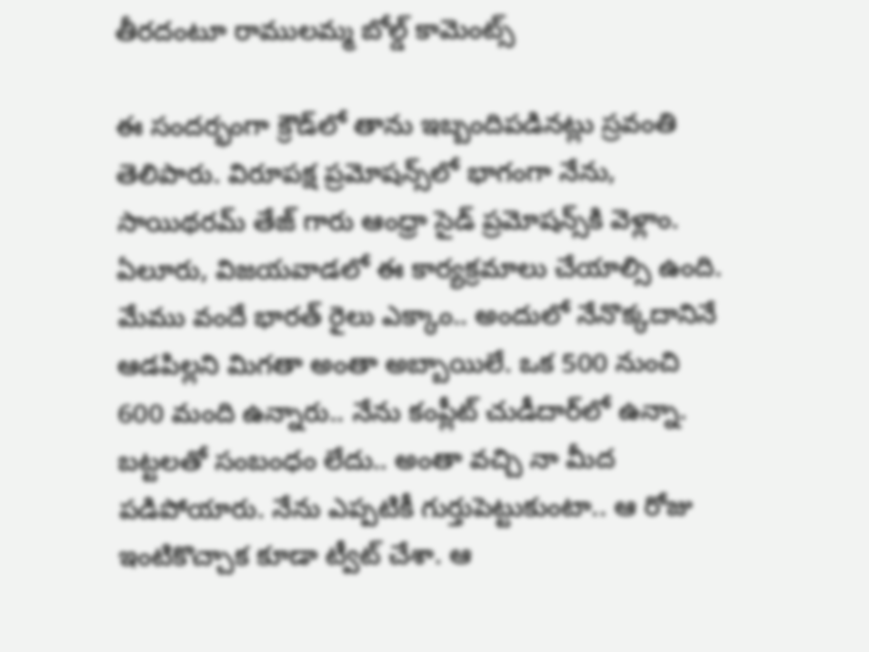తీరదంటూ రాములమ్మ బోల్డ్ కామెంట్స్

ఈ సందర్భంగా క్రౌడ్‌లో తాను ఇబ్బందిపడినట్లు స్రవంతి తెలిపారు. విరూపక్ష ప్రమోషన్స్‌లో భాగంగా నేను, సాయిథరమ్ తేజ్ గారు ఆంధ్రా సైడ్ ప్రమోషన్స్‌కి వెళ్లాం. ఏలూరు, విజయవాడలో ఈ కార్యక్రమాలు చేయాల్సి ఉంది. మేము వందే భారత్ రైలు ఎక్కాం.. అందులో నేనొక్కదానినే ఆడపిల్లని మిగతా అంతా అబ్బాయిలే. ఒక 500 నుంచి 600 మంది ఉన్నారు.. నేను కంప్లీట్ చుడీదార్‌లో ఉన్నా. బట్టలతో సంబంధం లేదు.. అంతా వచ్చి నా మీద పడిపోయారు. నేను ఎప్పటికీ గుర్తుపెట్టుకుంటా.. ఆ రోజు ఇంటికొచ్చాక కూడా ట్వీట్ చేశా. ఆ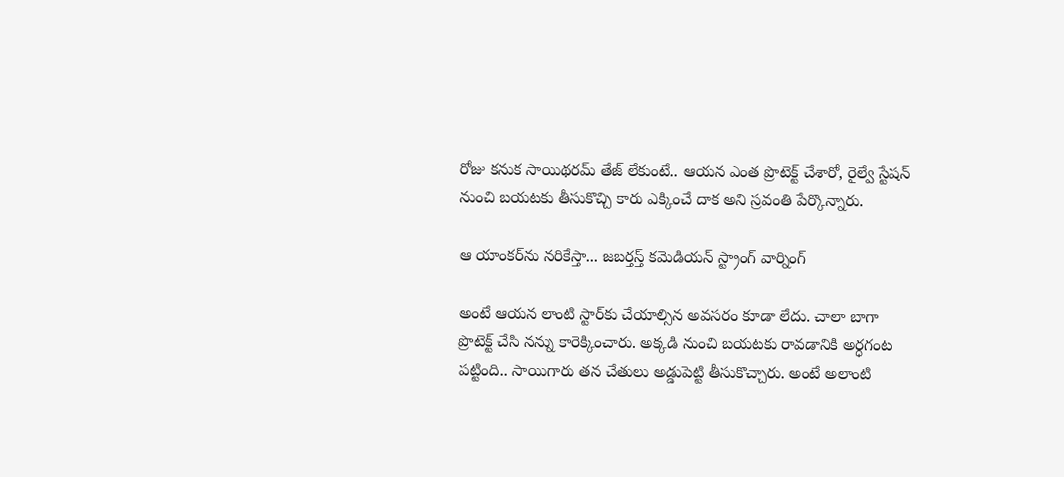రోజు కనుక సాయిథరమ్ తేజ్ లేకుంటే.. ఆయన ఎంత ప్రొటెక్ట్ చేశారో, రైల్వే స్టేషన్ నుంచి బయటకు తీసుకొచ్చి కారు ఎక్కించే దాక అని స్రవంతి పేర్కొన్నారు.

ఆ యాంకర్‌ను నరికేస్తా... జబర్తస్త్ కమెడియన్ స్ట్రాంగ్ వార్నింగ్

అంటే ఆయన లాంటి స్టార్‌కు చేయాల్సిన అవసరం కూడా లేదు. చాలా బాగా ప్రొటెక్ట్ చేసి నన్ను కారెక్కించారు. అక్కడి నుంచి బయటకు రావడానికి అర్ధగంట పట్టింది.. సాయిగారు తన చేతులు అడ్డుపెట్టి తీసుకొచ్చారు. అంటే అలాంటి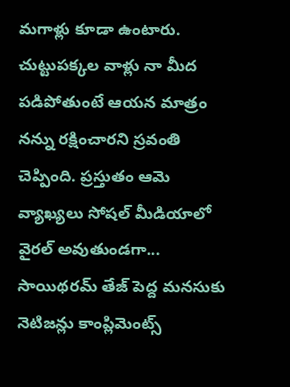మగాళ్లు కూడా ఉంటారు. చుట్టుపక్కల వాళ్లు నా మీద పడిపోతుంటే ఆయన మాత్రం నన్ను రక్షించారని స్రవంతి చెప్పింది. ప్రస్తుతం ఆమె వ్యాఖ్యలు సోషల్ మీడియాలో వైరల్ అవుతుండగా... సాయిథరమ్ తేజ్ పెద్ద మనసుకు నెటిజన్లు కాంప్లిమెంట్స్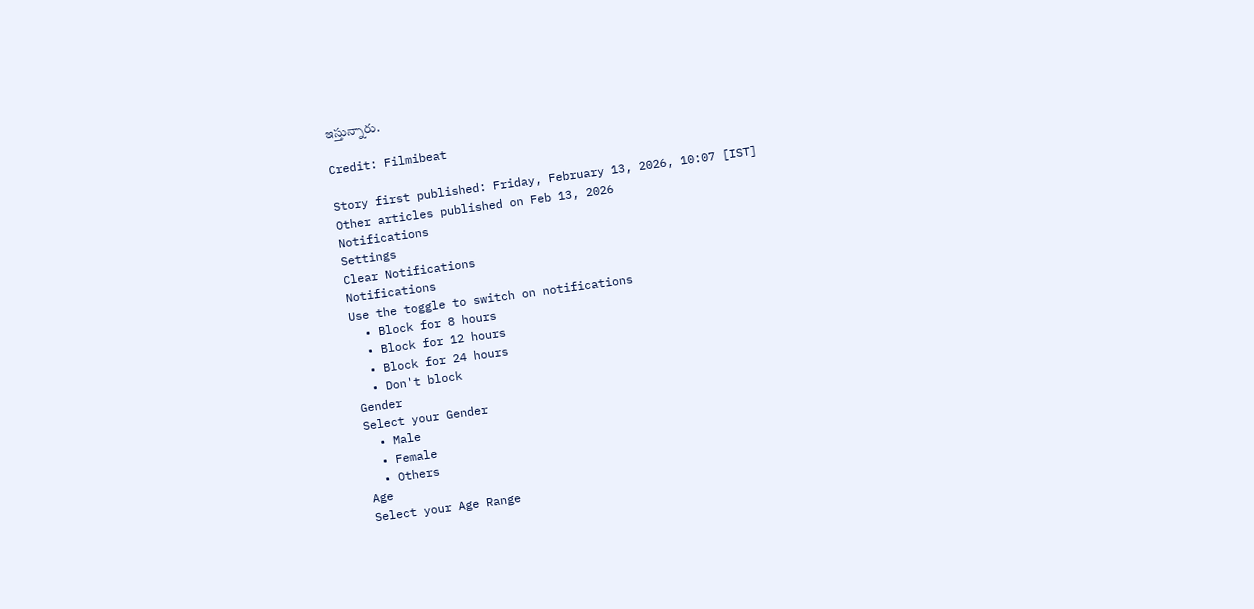ఇస్తున్నారు.

Credit: Filmibeat

Story first published: Friday, February 13, 2026, 10:07 [IST]
Other articles published on Feb 13, 2026
Notifications
Settings
Clear Notifications
Notifications
Use the toggle to switch on notifications
  • Block for 8 hours
  • Block for 12 hours
  • Block for 24 hours
  • Don't block
Gender
Select your Gender
  • Male
  • Female
  • Others
Age
Select your Age Range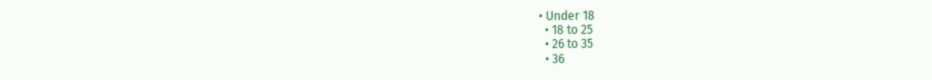• Under 18
  • 18 to 25
  • 26 to 35
  • 36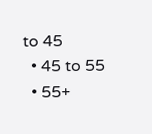to 45
  • 45 to 55
  • 55+